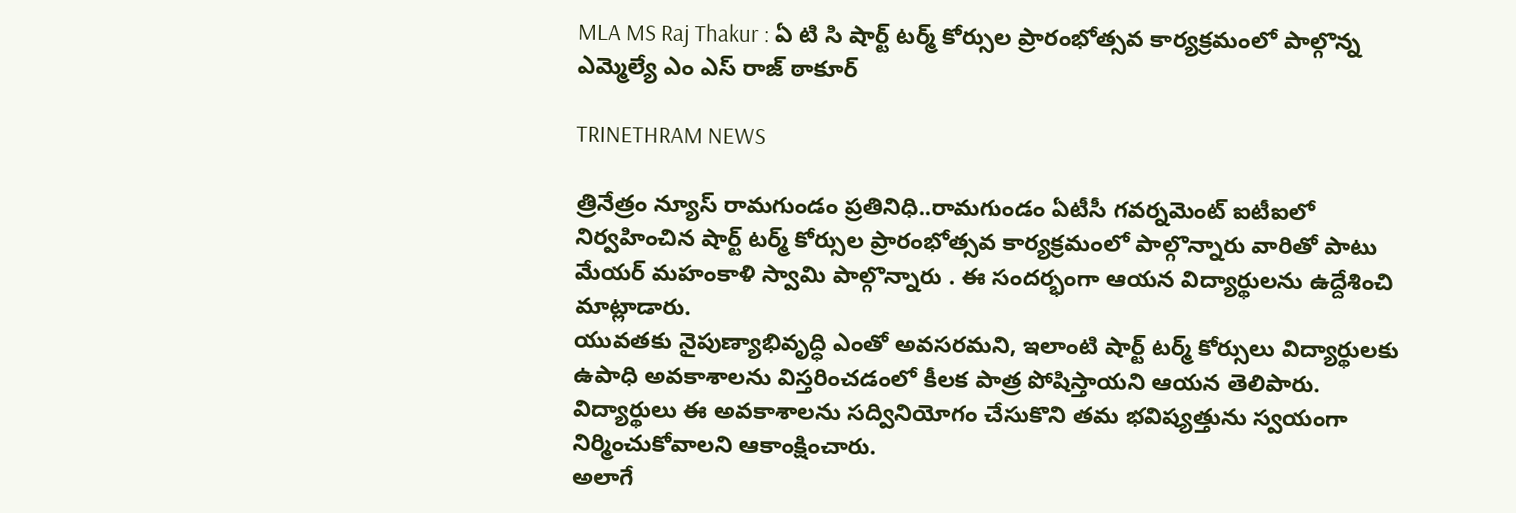MLA MS Raj Thakur : ఏ టి సి షార్ట్ టర్మ్ కోర్సుల ప్రారంభోత్సవ కార్యక్రమంలో పాల్గొన్న ఎమ్మెల్యే ఎం ఎస్ రాజ్ ఠాకూర్

TRINETHRAM NEWS

త్రినేత్రం న్యూస్ రామగుండం ప్రతినిధి..రామగుండం ఏటీసీ గవర్నమెంట్ ఐటీఐలో నిర్వహించిన షార్ట్ టర్మ్ కోర్సుల ప్రారంభోత్సవ కార్యక్రమంలో పాల్గొన్నారు వారితో పాటు మేయర్ మహంకాళి స్వామి పాల్గొన్నారు . ఈ సందర్భంగా ఆయన విద్యార్థులను ఉద్దేశించి మాట్లాడారు.
యువతకు నైపుణ్యాభివృద్ధి ఎంతో అవసరమని, ఇలాంటి షార్ట్ టర్మ్ కోర్సులు విద్యార్థులకు ఉపాధి అవకాశాలను విస్తరించడంలో కీలక పాత్ర పోషిస్తాయని ఆయన తెలిపారు. విద్యార్థులు ఈ అవకాశాలను సద్వినియోగం చేసుకొని తమ భవిష్యత్తును స్వయంగా నిర్మించుకోవాలని ఆకాంక్షించారు.
అలాగే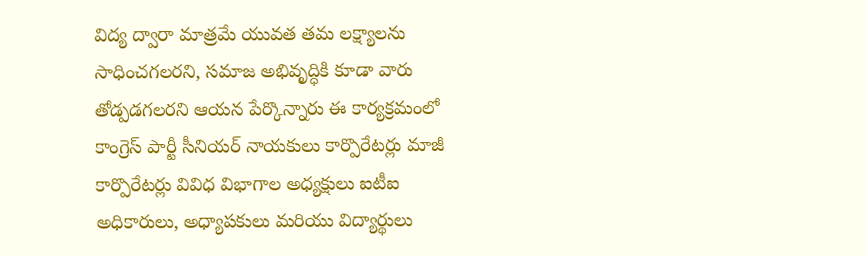విద్య ద్వారా మాత్రమే యువత తమ లక్ష్యాలను సాధించగలరని, సమాజ అభివృద్ధికి కూడా వారు తోడ్పడగలరని ఆయన పేర్కొన్నారు ఈ కార్యక్రమంలో కాంగ్రెస్ పార్టీ సీనియర్ నాయకులు కార్పొరేటర్లు మాజీ కార్పొరేటర్లు వివిధ విభాగాల అధ్యక్షులు ఐటీఐ అధికారులు, అధ్యాపకులు మరియు విద్యార్థులు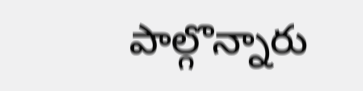పాల్గొన్నారు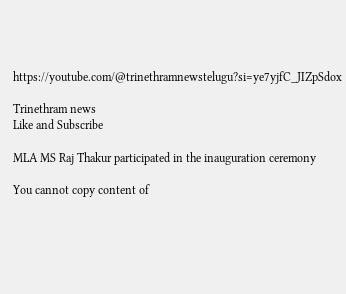https://youtube.com/@trinethramnewstelugu?si=ye7yjfC_JIZpSdox

Trinethram news
Like and Subscribe

MLA MS Raj Thakur participated in the inauguration ceremony

You cannot copy content of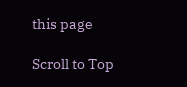this page

Scroll to Top